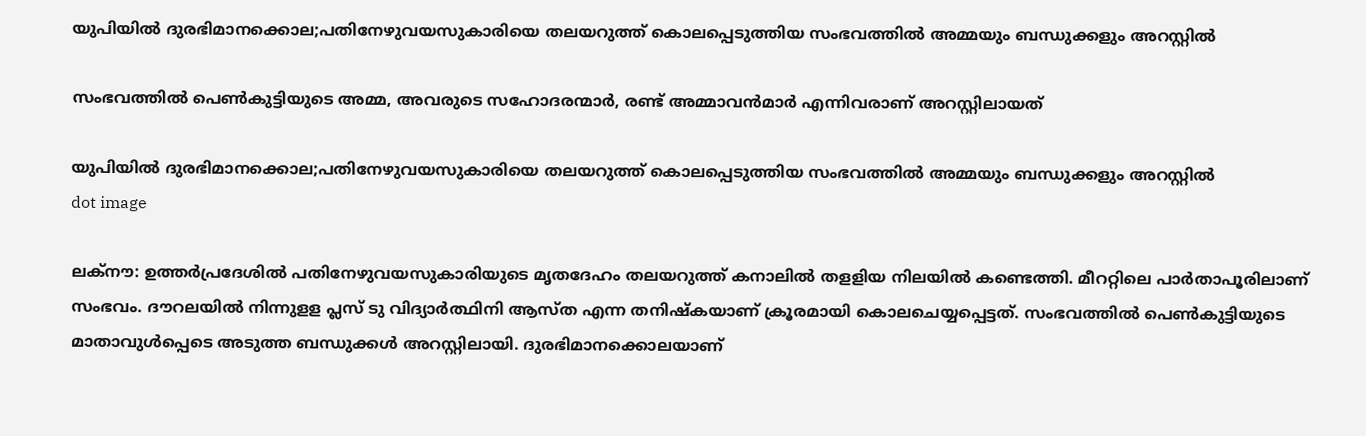യുപിയില്‍ ദുരഭിമാനക്കൊല;പതിനേഴുവയസുകാരിയെ തലയറുത്ത് കൊലപ്പെടുത്തിയ സംഭവത്തില്‍ അമ്മയും ബന്ധുക്കളും അറസ്റ്റിൽ

സംഭവത്തില്‍ പെണ്‍കുട്ടിയുടെ അമ്മ, അവരുടെ സഹോദരന്മാര്‍, രണ്ട് അമ്മാവന്‍മാര്‍ എന്നിവരാണ് അറസ്റ്റിലായത്

യുപിയില്‍ ദുരഭിമാനക്കൊല;പതിനേഴുവയസുകാരിയെ തലയറുത്ത് കൊലപ്പെടുത്തിയ സംഭവത്തില്‍ അമ്മയും ബന്ധുക്കളും അറസ്റ്റിൽ
dot image

ലക്‌നൗ: ഉത്തര്‍പ്രദേശില്‍ പതിനേഴുവയസുകാരിയുടെ മൃതദേഹം തലയറുത്ത് കനാലില്‍ തളളിയ നിലയില്‍ കണ്ടെത്തി. മീററ്റിലെ പാര്‍താപൂരിലാണ് സംഭവം. ദൗറലയില്‍ നിന്നുളള പ്ലസ് ടു വിദ്യാര്‍ത്ഥിനി ആസ്ത എന്ന തനിഷ്‌കയാണ് ക്രൂരമായി കൊലചെയ്യപ്പെട്ടത്. സംഭവത്തില്‍ പെണ്‍കുട്ടിയുടെ മാതാവുള്‍പ്പെടെ അടുത്ത ബന്ധുക്കള്‍ അറസ്റ്റിലായി. ദുരഭിമാനക്കൊലയാണ്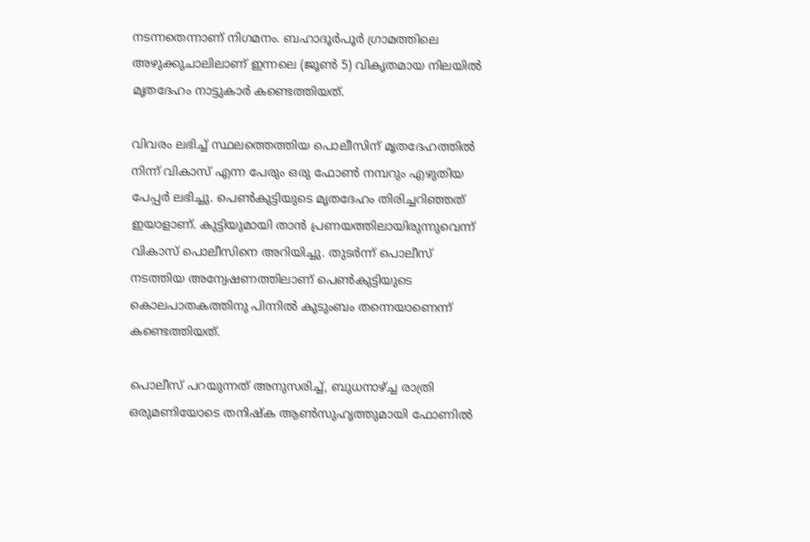നടന്നതെന്നാണ് നിഗമനം. ബഹാദൂര്‍പൂര്‍ ഗ്രാമത്തിലെ അഴുക്കുചാലിലാണ് ഇന്നലെ (ജൂണ്‍ 5) വികൃതമായ നിലയില്‍ മൃതദേഹം നാട്ടുകാര്‍ കണ്ടെത്തിയത്.

വിവരം ലഭിച്ച് സ്ഥലത്തെത്തിയ പൊലീസിന് മൃതദേഹത്തില്‍ നിന്ന് വികാസ് എന്ന പേരും ഒരു ഫോണ്‍ നമ്പറും എഴുതിയ പേപ്പര്‍ ലഭിച്ചു. പെണ്‍കുട്ടിയുടെ മൃതദേഹം തിരിച്ചറിഞ്ഞത് ഇയാളാണ്. കുട്ടിയുമായി താന്‍ പ്രണയത്തിലായിരുന്നുവെന്ന് വികാസ് പൊലീസിനെ അറിയിച്ചു. തുടര്‍ന്ന് പൊലീസ് നടത്തിയ അന്വേഷണത്തിലാണ് പെണ്‍കുട്ടിയുടെ കൊലപാതകത്തിനു പിന്നില്‍ കുടുംബം തന്നെയാണെന്ന് കണ്ടെത്തിയത്.

പൊലീസ് പറയുന്നത് അനുസരിച്ച്, ബുധനാഴ്ച്ച രാത്രി ഒരുമണിയോടെ തനിഷ്‌ക ആണ്‍സുഹൃത്തുമായി ഫോണില്‍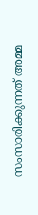സംസാരിക്കുന്നത് അമ്മ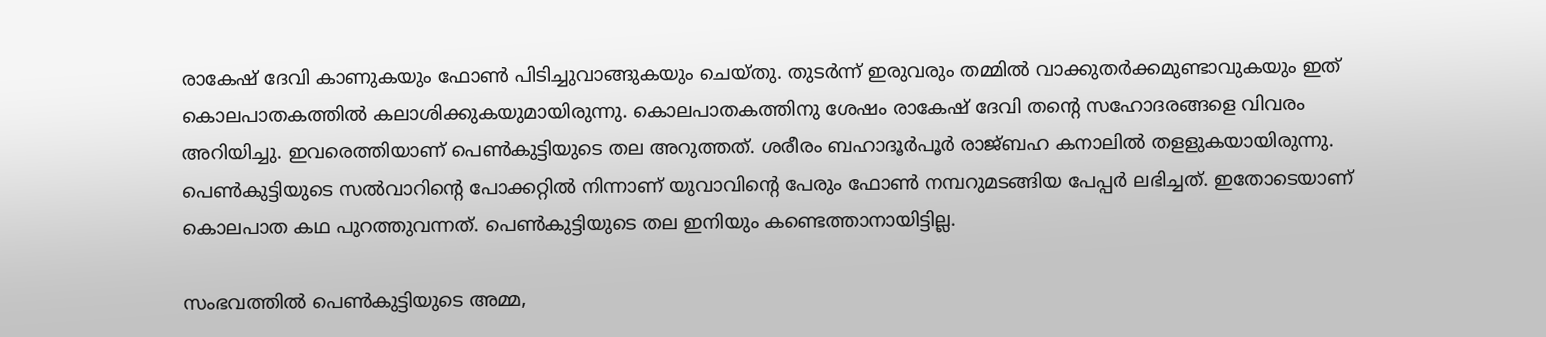രാകേഷ് ദേവി കാണുകയും ഫോണ്‍ പിടിച്ചുവാങ്ങുകയും ചെയ്തു. തുടര്‍ന്ന് ഇരുവരും തമ്മില്‍ വാക്കുതര്‍ക്കമുണ്ടാവുകയും ഇത് കൊലപാതകത്തില്‍ കലാശിക്കുകയുമായിരുന്നു. കൊലപാതകത്തിനു ശേഷം രാകേഷ് ദേവി തന്റെ സഹോദരങ്ങളെ വിവരം അറിയിച്ചു. ഇവരെത്തിയാണ് പെണ്‍കുട്ടിയുടെ തല അറുത്തത്. ശരീരം ബഹാദൂര്‍പൂര്‍ രാജ്ബഹ കനാലില്‍ തളളുകയായിരുന്നു. പെണ്‍കുട്ടിയുടെ സല്‍വാറിന്റെ പോക്കറ്റില്‍ നിന്നാണ് യുവാവിന്റെ പേരും ഫോണ്‍ നമ്പറുമടങ്ങിയ പേപ്പര്‍ ലഭിച്ചത്. ഇതോടെയാണ് കൊലപാത കഥ പുറത്തുവന്നത്. പെണ്‍കുട്ടിയുടെ തല ഇനിയും കണ്ടെത്താനായിട്ടില്ല.

സംഭവത്തില്‍ പെണ്‍കുട്ടിയുടെ അമ്മ,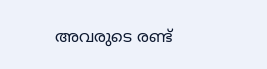അവരുടെ രണ്ട്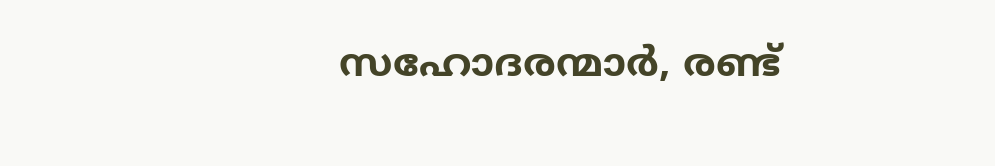സഹോദരന്മാര്‍, രണ്ട്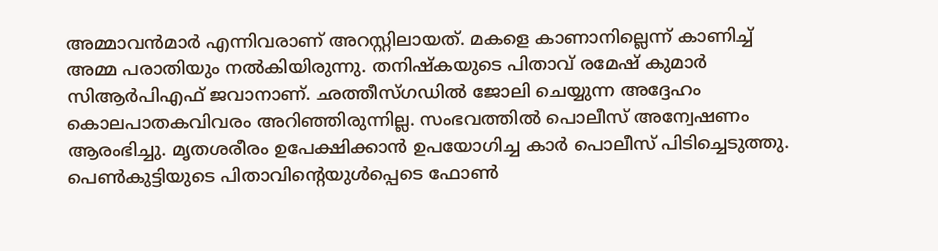അമ്മാവന്‍മാര്‍ എന്നിവരാണ് അറസ്റ്റിലായത്. മകളെ കാണാനില്ലെന്ന് കാണിച്ച് അമ്മ പരാതിയും നല്‍കിയിരുന്നു. തനിഷ്‌കയുടെ പിതാവ് രമേഷ് കുമാര്‍ സിആര്‍പിഎഫ് ജവാനാണ്. ഛത്തീസ്ഗഡില്‍ ജോലി ചെയ്യുന്ന അദ്ദേഹം കൊലപാതകവിവരം അറിഞ്ഞിരുന്നില്ല. സംഭവത്തില്‍ പൊലീസ് അന്വേഷണം ആരംഭിച്ചു. മൃതശരീരം ഉപേക്ഷിക്കാന്‍ ഉപയോഗിച്ച കാര്‍ പൊലീസ് പിടിച്ചെടുത്തു. പെണ്‍കുട്ടിയുടെ പിതാവിന്റെയുള്‍പ്പെടെ ഫോണ്‍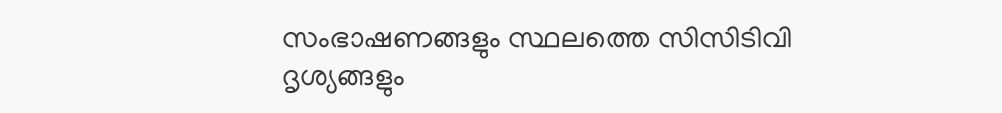സംഭാഷണങ്ങളും സ്ഥലത്തെ സിസിടിവി ദൃശ്യങ്ങളും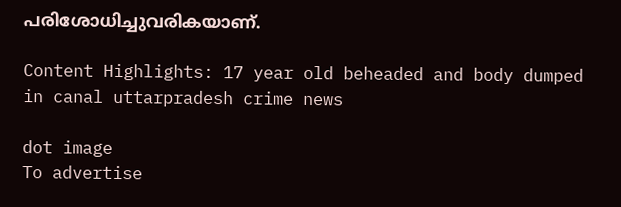പരിശോധിച്ചുവരികയാണ്.

Content Highlights: 17 year old beheaded and body dumped in canal uttarpradesh crime news

dot image
To advertise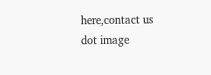here,contact us
dot image